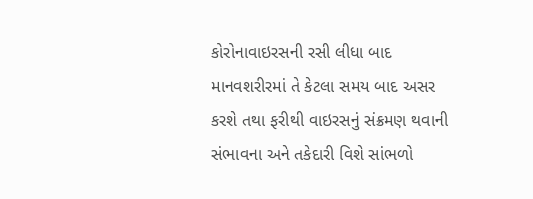કોરોનાવાઇરસની રસી લીધા બાદ માનવશરીરમાં તે કેટલા સમય બાદ અસર કરશે તથા ફરીથી વાઇરસનું સંક્રમણ થવાની સંભાવના અને તકેદારી વિશે સાંભળો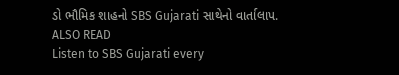ડો ભૌમિક શાહનો SBS Gujarati સાથેનો વાર્તાલાપ.
ALSO READ
Listen to SBS Gujarati every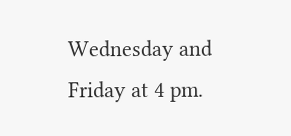Wednesday and Friday at 4 pm.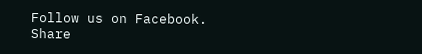Follow us on Facebook.
Share